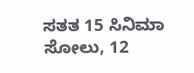ಸತತ 15 ಸಿನಿಮಾ ಸೋಲು, 12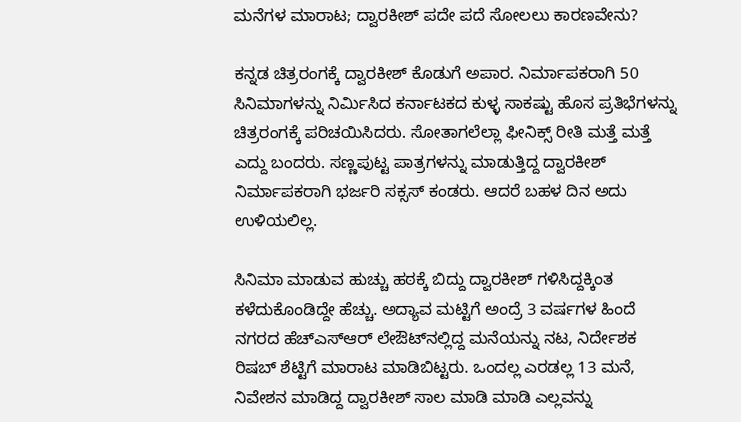ಮನೆಗಳ ಮಾರಾಟ; ದ್ವಾರಕೀಶ್ ಪದೇ ಪದೆ ಸೋಲಲು ಕಾರಣವೇನು?

ಕನ್ನಡ ಚಿತ್ರರಂಗಕ್ಕೆ ದ್ವಾರಕೀಶ್ ಕೊಡುಗೆ ಅಪಾರ. ನಿರ್ಮಾಪಕರಾಗಿ 50 ಸಿನಿಮಾಗಳನ್ನು ನಿರ್ಮಿಸಿದ ಕರ್ನಾಟಕದ ಕುಳ್ಳ ಸಾಕಷ್ಟು ಹೊಸ ಪ್ರತಿಭೆಗಳನ್ನು ಚಿತ್ರರಂಗಕ್ಕೆ ಪರಿಚಯಿಸಿದರು. ಸೋತಾಗಲೆಲ್ಲಾ ಫೀನಿಕ್ಸ್‌ ರೀತಿ ಮತ್ತೆ ಮತ್ತೆ ಎದ್ದು ಬಂದರು. ಸಣ್ಣಪುಟ್ಟ ಪಾತ್ರಗಳನ್ನು ಮಾಡುತ್ತಿದ್ದ ದ್ವಾರಕೀಶ್ ನಿರ್ಮಾಪಕರಾಗಿ ಭರ್ಜರಿ ಸಕ್ಸಸ್ ಕಂಡರು. ಆದರೆ ಬಹಳ ದಿನ ಅದು ಉಳಿಯಲಿಲ್ಲ.

ಸಿನಿಮಾ ಮಾಡುವ ಹುಚ್ಚು ಹಠಕ್ಕೆ ಬಿದ್ದು ದ್ವಾರಕೀಶ್ ಗಳಿಸಿದ್ದಕ್ಕಿಂತ ಕಳೆದುಕೊಂಡಿದ್ದೇ ಹೆಚ್ಚು. ಅದ್ಯಾವ ಮಟ್ಟಿಗೆ ಅಂದ್ರೆ 3 ವರ್ಷಗಳ ಹಿಂದೆ ನಗರದ ಹೆಚ್‌ಎಸ್‌ಆರ್‌ ಲೇಔಟ್‌ನಲ್ಲಿದ್ದ ಮನೆಯನ್ನು ನಟ, ನಿರ್ದೇಶಕ ರಿಷಬ್ ಶೆಟ್ಟಿಗೆ ಮಾರಾಟ ಮಾಡಿಬಿಟ್ಟರು. ಒಂದಲ್ಲ ಎರಡಲ್ಲ 13 ಮನೆ, ನಿವೇಶನ ಮಾಡಿದ್ದ ದ್ವಾರಕೀಶ್ ಸಾಲ ಮಾಡಿ ಮಾಡಿ ಎಲ್ಲವನ್ನು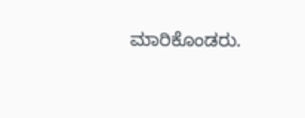ಮಾರಿಕೊಂಡರು.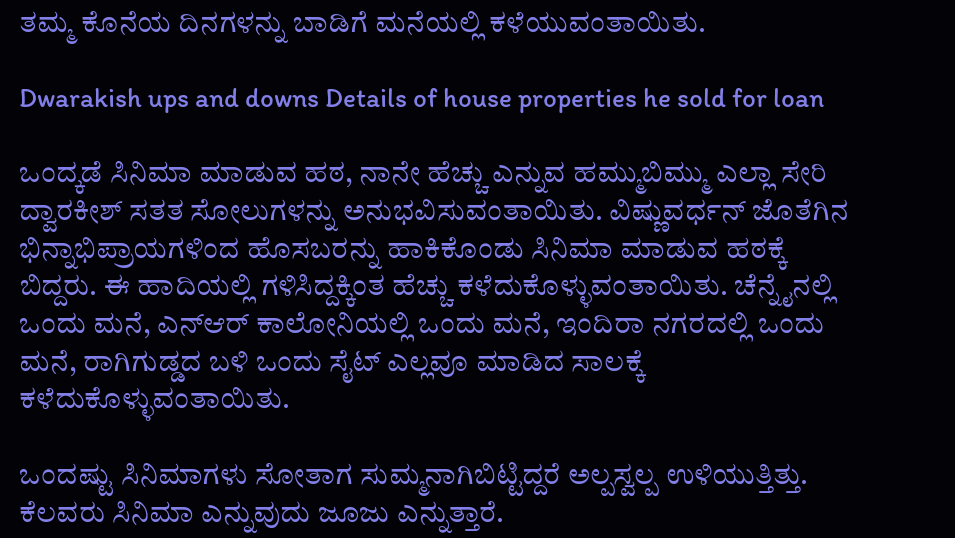ತಮ್ಮ ಕೊನೆಯ ದಿನಗಳನ್ನು ಬಾಡಿಗೆ ಮನೆಯಲ್ಲಿ ಕಳೆಯುವಂತಾಯಿತು.

Dwarakish ups and downs Details of house properties he sold for loan

ಒಂದ್ಕಡೆ ಸಿನಿಮಾ ಮಾಡುವ ಹಠ, ನಾನೇ ಹೆಚ್ಚು ಎನ್ನುವ ಹಮ್ಮುಬಿಮ್ಮು ಎಲ್ಲಾ ಸೇರಿ ದ್ವಾರಕೀಶ್ ಸತತ ಸೋಲುಗಳನ್ನು ಅನುಭವಿಸುವಂತಾಯಿತು. ವಿಷ್ಣುವರ್ಧನ್ ಜೊತೆಗಿನ ಭಿನ್ನಾಭಿಪ್ರಾಯಗಳಿಂದ ಹೊಸಬರನ್ನು ಹಾಕಿಕೊಂಡು ಸಿನಿಮಾ ಮಾಡುವ ಹಠಕ್ಕೆ ಬಿದ್ದರು. ಈ ಹಾದಿಯಲ್ಲಿ ಗಳಿಸಿದ್ದಕ್ಕಿಂತ ಹೆಚ್ಚು ಕಳೆದುಕೊಳ್ಳುವಂತಾಯಿತು. ಚೆನ್ನೈನಲ್ಲಿ ಒಂದು ಮನೆ, ಎನ್‌ಆರ್‌ ಕಾಲೋನಿಯಲ್ಲಿ ಒಂದು ಮನೆ, ಇಂದಿರಾ ನಗರದಲ್ಲಿ ಒಂದು ಮನೆ, ರಾಗಿಗುಡ್ಡದ ಬಳಿ ಒಂದು ಸೈಟ್ ಎಲ್ಲವೂ ಮಾಡಿದ ಸಾಲಕ್ಕೆ ಕಳೆದುಕೊಳ್ಳುವಂತಾಯಿತು.

ಒಂದಷ್ಟು ಸಿನಿಮಾಗಳು ಸೋತಾಗ ಸುಮ್ಮನಾಗಿಬಿಟ್ಟಿದ್ದರೆ ಅಲ್ಪಸ್ವಲ್ಪ ಉಳಿಯುತ್ತಿತ್ತು. ಕೆಲವರು ಸಿನಿಮಾ ಎನ್ನುವುದು ಜೂಜು ಎನ್ನುತ್ತಾರೆ.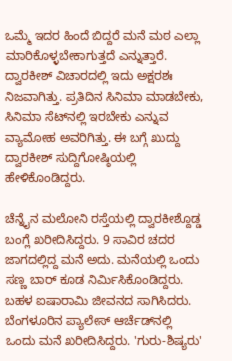ಒಮ್ಮೆ ಇದರ ಹಿಂದೆ ಬಿದ್ದರೆ ಮನೆ ಮಠ ಎಲ್ಲಾ ಮಾರಿಕೊಳ್ಳಬೇಕಾಗುತ್ತದೆ ಎನ್ನುತ್ತಾರೆ. ದ್ವಾರಕೀಶ್ ವಿಚಾರದಲ್ಲಿ ಇದು ಅಕ್ಷರಶಃ ನಿಜವಾಗಿತ್ತು. ಪ್ರತಿದಿನ ಸಿನಿಮಾ ಮಾಡಬೇಕು, ಸಿನಿಮಾ ಸೆಟ್‌ನಲ್ಲಿ ಇರಬೇಕು ಎನ್ನುವ ವ್ಯಾಮೋಹ ಅವರಿಗಿತ್ತು. ಈ ಬಗ್ಗೆ ಖುದ್ದು ದ್ವಾರಕೀಶ್ ಸುದ್ದಿಗೋಷ್ಠಿಯಲ್ಲಿ ಹೇಳಿಕೊಂಡಿದ್ದರು.

ಚೆನ್ನೈನ ಮಲೋನಿ ರಸ್ತೆಯಲ್ಲಿ ದ್ವಾರಕೀಶ್ದೊಡ್ಡ ಬಂಗ್ಲೆ ಖರೀದಿಸಿದ್ದರು. 9 ಸಾವಿರ ಚದರ ಜಾಗದಲ್ಲಿದ್ದ ಮನೆ ಅದು. ಮನೆಯಲ್ಲಿ ಒಂದು ಸಣ್ಣ ಬಾರ್ ಕೂಡ ನಿರ್ಮಿಸಿಕೊಂಡಿದ್ದರು. ಬಹಳ ಐಷಾರಾಮಿ ಜೀವನದ ಸಾಗಿಸಿದರು. ಬೆಂಗಳೂರಿನ ಪ್ಯಾಲೇಸ್ ಆರ್ಚೆಡ್‌ನಲ್ಲಿ ಒಂದು ಮನೆ ಖರೀದಿಸಿದ್ದರು. 'ಗುರು-ಶಿಷ್ಯರು'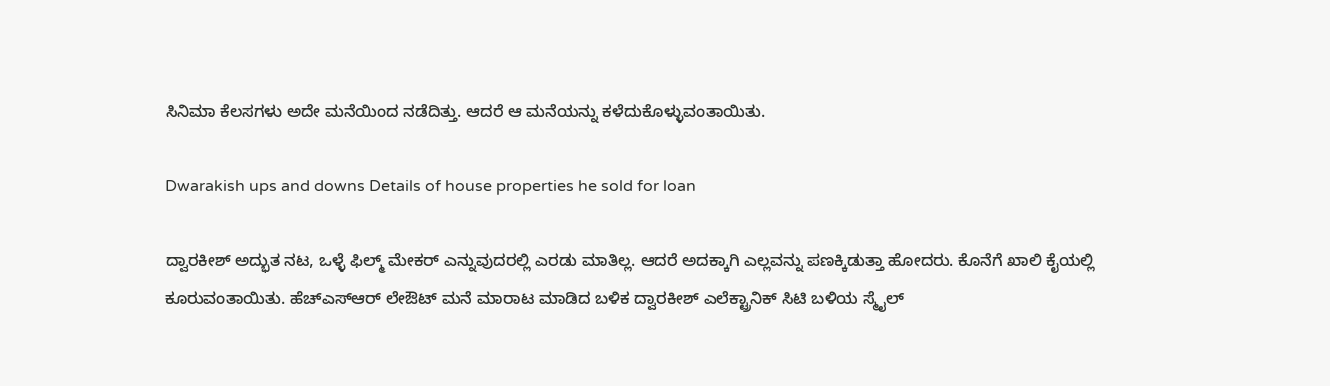ಸಿನಿಮಾ ಕೆಲಸಗಳು ಅದೇ ಮನೆಯಿಂದ ನಡೆದಿತ್ತು. ಆದರೆ ಆ ಮನೆಯನ್ನು ಕಳೆದುಕೊಳ್ಳುವಂತಾಯಿತು.

Dwarakish ups and downs Details of house properties he sold for loan

ದ್ವಾರಕೀಶ್ ಅದ್ಭುತ ನಟ, ಒಳ್ಳೆ ಫಿಲ್ಮ್ ಮೇಕರ್ ಎನ್ನುವುದರಲ್ಲಿ ಎರಡು ಮಾತಿಲ್ಲ. ಆದರೆ ಅದಕ್ಕಾಗಿ ಎಲ್ಲವನ್ನು ಪಣಕ್ಕಿಡುತ್ತಾ ಹೋದರು. ಕೊನೆಗೆ ಖಾಲಿ ಕೈಯಲ್ಲಿ ಕೂರುವಂತಾಯಿತು. ಹೆಚ್‌ಎಸ್‌ಆರ್ ಲೇಔಟ್ ಮನೆ ಮಾರಾಟ ಮಾಡಿದ ಬಳಿಕ ದ್ವಾರಕೀಶ್ ಎಲೆಕ್ಟ್ರಾನಿಕ್ ಸಿಟಿ ಬಳಿಯ ಸ್ಮೈಲ್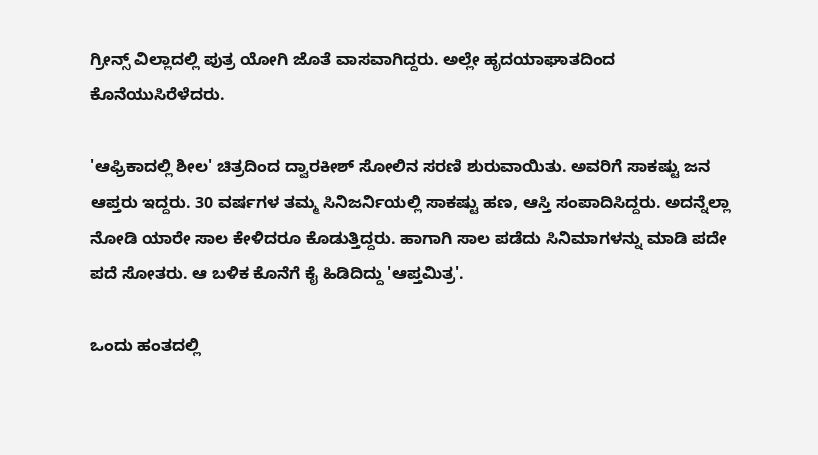ಗ್ರೀನ್ಸ್ ವಿಲ್ಲಾದಲ್ಲಿ ಪುತ್ರ ಯೋಗಿ ಜೊತೆ ವಾಸವಾಗಿದ್ದರು. ಅಲ್ಲೇ ಹೃದಯಾಘಾತದಿಂದ ಕೊನೆಯುಸಿರೆಳೆದರು.

'ಆಫ್ರಿಕಾದಲ್ಲಿ ಶೀಲ' ಚಿತ್ರದಿಂದ ದ್ವಾರಕೀಶ್‌ ಸೋಲಿನ ಸರಣಿ ಶುರುವಾಯಿತು. ಅವರಿಗೆ ಸಾಕಷ್ಟು ಜನ ಆಪ್ತರು ಇದ್ದರು. 30 ವರ್ಷಗಳ ತಮ್ಮ ಸಿನಿಜರ್ನಿಯಲ್ಲಿ ಸಾಕಷ್ಟು ಹಣ, ಆಸ್ತಿ ಸಂಪಾದಿಸಿದ್ದರು. ಅದನ್ನೆಲ್ಲಾ ನೋಡಿ ಯಾರೇ ಸಾಲ ಕೇಳಿದರೂ ಕೊಡುತ್ತಿದ್ದರು. ಹಾಗಾಗಿ ಸಾಲ ಪಡೆದು ಸಿನಿಮಾಗಳನ್ನು ಮಾಡಿ ಪದೇ ಪದೆ ಸೋತರು. ಆ ಬಳಿಕ ಕೊನೆಗೆ ಕೈ ಹಿಡಿದಿದ್ದು 'ಆಪ್ತಮಿತ್ರ'.

ಒಂದು ಹಂತದಲ್ಲಿ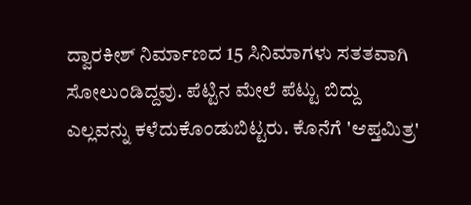ದ್ವಾರಕೀಶ್ ನಿರ್ಮಾಣದ 15 ಸಿನಿಮಾಗಳು ಸತತವಾಗಿ ಸೋಲುಂಡಿದ್ದವು. ಪೆಟ್ಟಿನ ಮೇಲೆ ಪೆಟ್ಟು ಬಿದ್ದು ಎಲ್ಲವನ್ನು ಕಳೆದುಕೊಂಡುಬಿಟ್ಟರು. ಕೊನೆಗೆ 'ಆಪ್ತಮಿತ್ರ'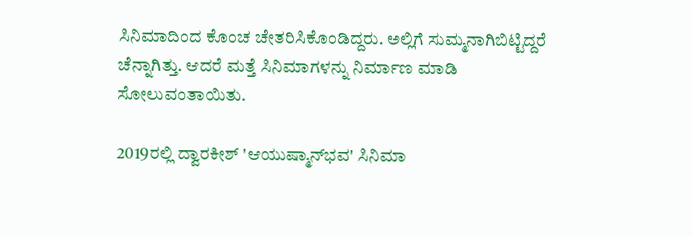ಸಿನಿಮಾದಿಂದ ಕೊಂಚ ಚೇತರಿಸಿಕೊಂಡಿದ್ದರು. ಅಲ್ಲಿಗೆ ಸುಮ್ಮನಾಗಿಬಿಟ್ಟಿದ್ದರೆ ಚೆನ್ನಾಗಿತ್ತು. ಆದರೆ ಮತ್ತೆ ಸಿನಿಮಾಗಳನ್ನು ನಿರ್ಮಾಣ ಮಾಡಿ ಸೋಲುವಂತಾಯಿತು.

2019ರಲ್ಲಿ ದ್ವಾರಕೀಶ್ 'ಆಯುಷ್ಮಾನ್‌ಭವ' ಸಿನಿಮಾ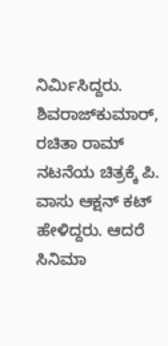ನಿರ್ಮಿಸಿದ್ದರು. ಶಿವರಾಜ್‌ಕುಮಾರ್, ರಚಿತಾ ರಾಮ್ ನಟನೆಯ ಚಿತ್ರಕ್ಕೆ ಪಿ. ವಾಸು ಆಕ್ಷನ್ ಕಟ್ ಹೇಳಿದ್ದರು. ಆದರೆ ಸಿನಿಮಾ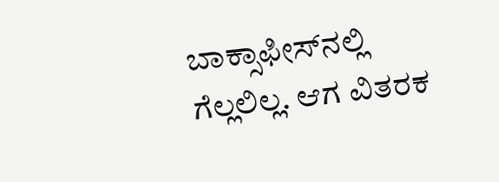ಬಾಕ್ಸಾಫೀಸ್‌ನಲ್ಲಿ ಗೆಲ್ಲಲಿಲ್ಲ. ಆಗ ವಿತರಕ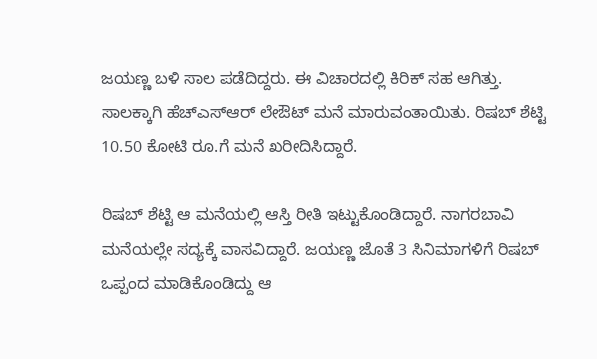ಜಯಣ್ಣ ಬಳಿ ಸಾಲ ಪಡೆದಿದ್ದರು. ಈ ವಿಚಾರದಲ್ಲಿ ಕಿರಿಕ್ ಸಹ ಆಗಿತ್ತು. ಸಾಲಕ್ಕಾಗಿ ಹೆಚ್‌ಎಸ್‌ಆರ್ ಲೇಔಟ್ ಮನೆ ಮಾರುವಂತಾಯಿತು. ರಿಷಬ್ ಶೆಟ್ಟಿ 10.50 ಕೋಟಿ ರೂ.ಗೆ ಮನೆ ಖರೀದಿಸಿದ್ದಾರೆ.

ರಿಷಬ್ ಶೆಟ್ಟಿ ಆ ಮನೆಯಲ್ಲಿ ಆಸ್ತಿ ರೀತಿ ಇಟ್ಟುಕೊಂಡಿದ್ದಾರೆ. ನಾಗರಬಾವಿ ಮನೆಯಲ್ಲೇ ಸದ್ಯಕ್ಕೆ ವಾಸವಿದ್ದಾರೆ. ಜಯಣ್ಣ ಜೊತೆ 3 ಸಿನಿಮಾಗಳಿಗೆ ರಿಷಬ್ ಒಪ್ಪಂದ ಮಾಡಿಕೊಂಡಿದ್ದು ಆ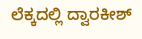ಲೆಕ್ಕದಲ್ಲಿ ದ್ವಾರಕೀಶ್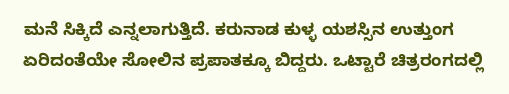ಮನೆ ಸಿಕ್ಕಿದೆ ಎನ್ನಲಾಗುತ್ತಿದೆ. ಕರುನಾಡ ಕುಳ್ಳ ಯಶಸ್ಸಿನ ಉತ್ತುಂಗ ಏರಿದಂತೆಯೇ ಸೋಲಿನ ಪ್ರಪಾತಕ್ಕೂ ಬಿದ್ದರು. ಒಟ್ಟಾರೆ ಚಿತ್ರರಂಗದಲ್ಲಿ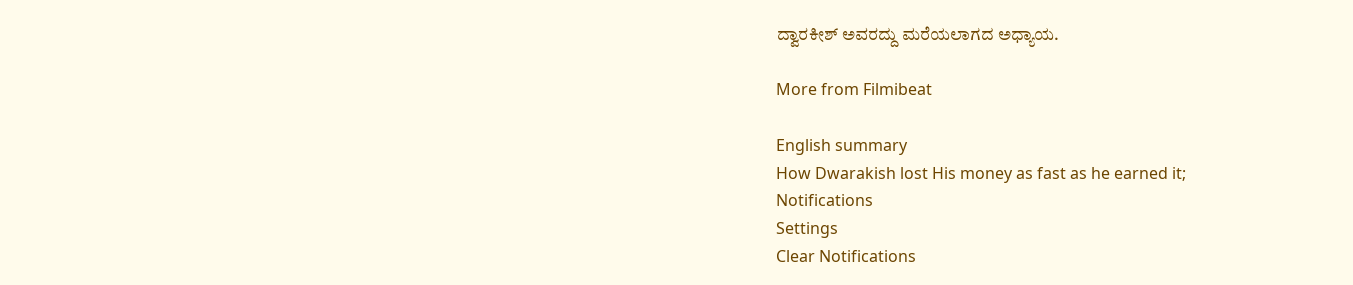ದ್ವಾರಕೀಶ್ ಅವರದ್ದು ಮರೆಯಲಾಗದ ಅಧ್ಯಾಯ.

More from Filmibeat

English summary
How Dwarakish lost His money as fast as he earned it;
Notifications
Settings
Clear Notifications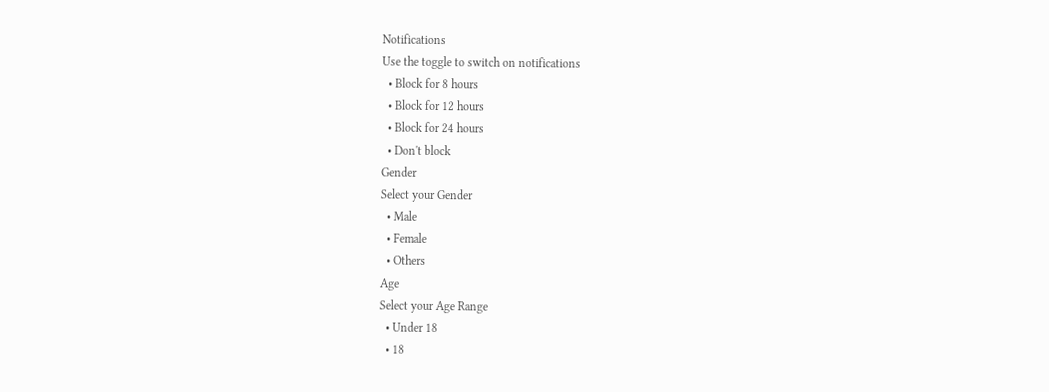Notifications
Use the toggle to switch on notifications
  • Block for 8 hours
  • Block for 12 hours
  • Block for 24 hours
  • Don't block
Gender
Select your Gender
  • Male
  • Female
  • Others
Age
Select your Age Range
  • Under 18
  • 18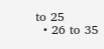to 25
  • 26 to 35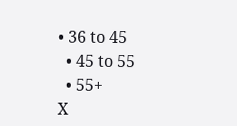• 36 to 45
  • 45 to 55
  • 55+
X